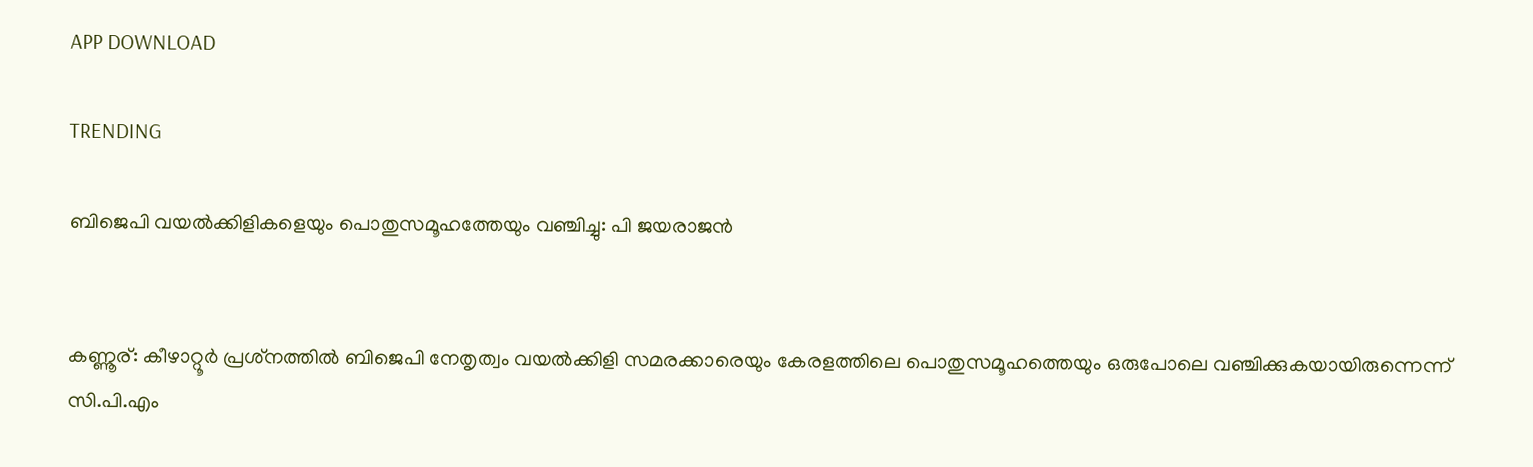APP DOWNLOAD

TRENDING

ബിജെപി വയല്‍ക്കിളികളെയും പൊതുസമൂഹത്തേയും വഞ്ചിച്ചു: പി ജയരാജന്‍


കണ്ണൂര്: കീഴാറ്റൂര്‍ പ്രശ്‌നത്തില്‍ ബിജെപി നേതൃത്വം വയല്‍ക്കിളി സമരക്കാരെയും കേരളത്തിലെ പൊതുസമൂഹത്തെയും ഒരുപോലെ വഞ്ചിക്കുകയായിരുന്നെന്ന് സി.പി.എം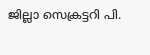ജില്ലാ സെക്രട്ടറി പി.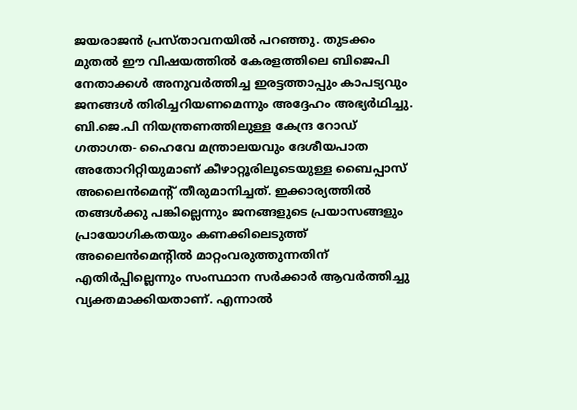ജയരാജന്‍ പ്രസ്താവനയില്‍ പറഞ്ഞു. തുടക്കം മുതല്‍ ഈ വിഷയത്തില്‍ കേരളത്തിലെ ബിജെപി നേതാക്കള്‍ അനുവര്‍ത്തിച്ച ഇരട്ടത്താപ്പും കാപട്യവും ജനങ്ങള്‍ തിരിച്ചറിയണമെന്നും അദ്ദേഹം അഭ്യര്‍ഥിച്ചു. ബി.ജെ.പി നിയന്ത്രണത്തിലുള്ള കേന്ദ്ര റോഡ് ഗതാഗത- ഹൈവേ മന്ത്രാലയവും ദേശീയപാത അതോറിറ്റിയുമാണ് കീഴാറ്റൂരിലൂടെയുള്ള ബൈപ്പാസ് അലൈന്‍മെന്റ് തീരുമാനിച്ചത്. ഇക്കാര്യത്തില്‍ തങ്ങള്‍ക്കു പങ്കില്ലെന്നും ജനങ്ങളുടെ പ്രയാസങ്ങളും പ്രായോഗികതയും കണക്കിലെടുത്ത് അലൈന്‍മെന്റില്‍ മാറ്റംവരുത്തുന്നതിന് എതിര്‍പ്പില്ലെന്നും സംസ്ഥാന സര്‍ക്കാര്‍ ആവര്‍ത്തിച്ചു വ്യക്തമാക്കിയതാണ്. എന്നാല്‍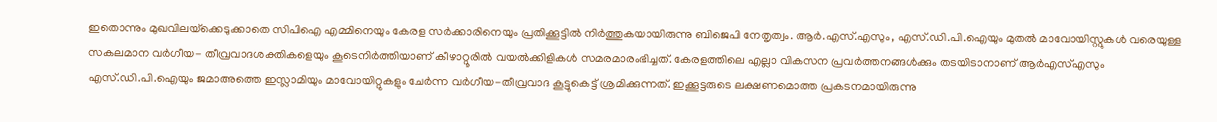ഇതൊന്നും മുഖവിലയ്‌ക്കെടുക്കാതെ സിപിഐ എമ്മിനെയും കേരള സര്‍ക്കാരിനെയും പ്രതിക്കൂട്ടില്‍ നിര്‍ത്തുകയായിരുന്നു ബിജെപി നേതൃത്വം. ആര്‍.എസ്.എസും, എസ്.ഡി.പി.ഐയും മുതല്‍ മാവോയിസ്റ്റുകള്‍ വരെയുള്ള സകലമാന വര്‍ഗീയ- തീവ്രവാദശക്തികളെയും കൂടെനിര്‍ത്തിയാണ് കീഴാറ്റൂരില്‍ വയല്‍ക്കിളികള്‍ സമരമാരംഭിച്ചത്. കേരളത്തിലെ എല്ലാ വികസന പ്രവര്‍ത്തനങ്ങള്‍ക്കും തടയിടാനാണ് ആര്‍എസ്എസും എസ്.ഡി.പി.ഐയും ജമാഅത്തെ ഇസ്ലാമിയും മാവോയിറ്റുകളും ചേര്‍ന്ന വര്‍ഗീയ-തീവ്രവാദ കൂട്ടുകെട്ട് ശ്രമിക്കുന്നത്. ഇക്കൂട്ടരുടെ ലക്ഷണമൊത്ത പ്രകടനമായിരുന്നു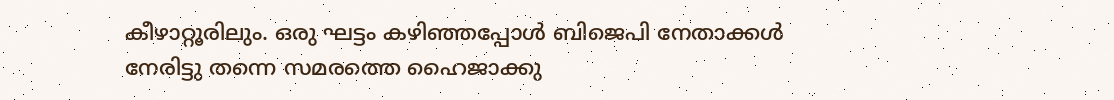കീഴാറ്റൂരിലും. ഒരു ഘട്ടം കഴിഞ്ഞപ്പോള്‍ ബിജെപി നേതാക്കള്‍ നേരിട്ടു തന്നെ സമരത്തെ ഹൈജാക്കു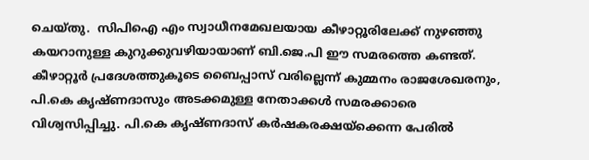ചെയ്തു.  സിപിഐ എം സ്വാധീനമേഖലയായ കീഴാറ്റൂരിലേക്ക് നുഴഞ്ഞു കയറാനുള്ള കുറുക്കുവഴിയായാണ് ബി.ജെ.പി ഈ സമരത്തെ കണ്ടത്. കീഴാറ്റൂര്‍ പ്രദേശത്തുകൂടെ ബൈപ്പാസ് വരില്ലെന്ന് കുമ്മനം രാജശേഖരനും, പി.കെ കൃഷ്ണദാസും അടക്കമുള്ള നേതാക്കള്‍ സമരക്കാരെ വിശ്വസിപ്പിച്ചു. പി.കെ കൃഷ്ണദാസ് കര്‍ഷകരക്ഷയ്‌ക്കെന്ന പേരില്‍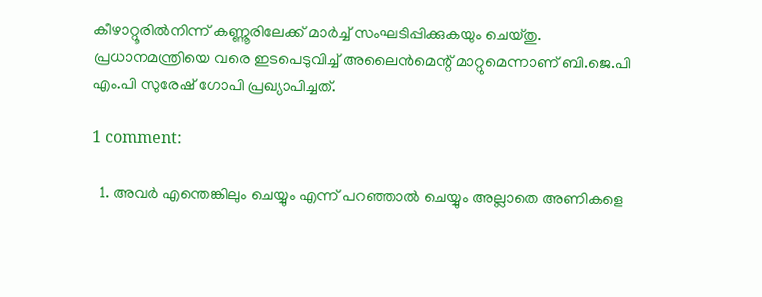കീഴാറ്റൂരില്‍നിന്ന് കണ്ണൂരിലേക്ക് മാര്‍ച്ച് സംഘടിപ്പിക്കുകയും ചെയ്തു. പ്രധാനമന്ത്രിയെ വരെ ഇടപെടുവിച്ച് അലൈന്‍മെന്റ് മാറ്റുമെന്നാണ് ബി.ജെ.പി എം.പി സുരേഷ് ഗോപി പ്രഖ്യാപിച്ചത്.

1 comment:

  1. അവർ എന്തെങ്കിലും ചെയ്യും എന്ന് പറഞ്ഞാൽ ചെയ്യും അല്ലാതെ അണികളെ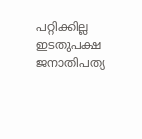പറ്റിക്കില്ല ഇടതുപക്ഷ ജനാതിപത്യ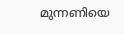മുന്നണിയെ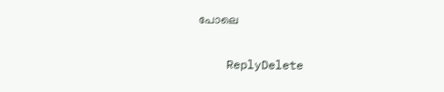പോലെ

    ReplyDelete